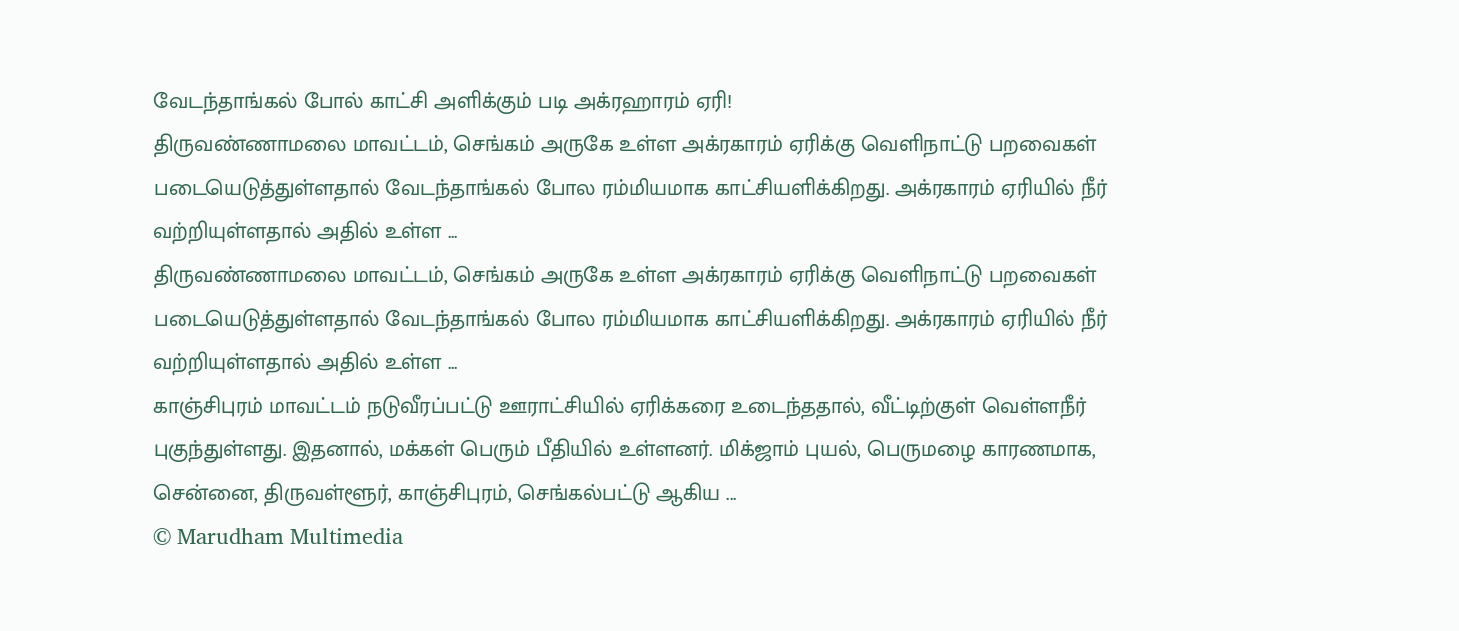வேடந்தாங்கல் போல் காட்சி அளிக்கும் படி அக்ரஹாரம் ஏரி!
திருவண்ணாமலை மாவட்டம், செங்கம் அருகே உள்ள அக்ரகாரம் ஏரிக்கு வெளிநாட்டு பறவைகள் படையெடுத்துள்ளதால் வேடந்தாங்கல் போல ரம்மியமாக காட்சியளிக்கிறது. அக்ரகாரம் ஏரியில் நீர் வற்றியுள்ளதால் அதில் உள்ள ...
திருவண்ணாமலை மாவட்டம், செங்கம் அருகே உள்ள அக்ரகாரம் ஏரிக்கு வெளிநாட்டு பறவைகள் படையெடுத்துள்ளதால் வேடந்தாங்கல் போல ரம்மியமாக காட்சியளிக்கிறது. அக்ரகாரம் ஏரியில் நீர் வற்றியுள்ளதால் அதில் உள்ள ...
காஞ்சிபுரம் மாவட்டம் நடுவீரப்பட்டு ஊராட்சியில் ஏரிக்கரை உடைந்ததால், வீட்டிற்குள் வெள்ளநீர் புகுந்துள்ளது. இதனால், மக்கள் பெரும் பீதியில் உள்ளனர். மிக்ஜாம் புயல், பெருமழை காரணமாக, சென்னை, திருவள்ளூர், காஞ்சிபுரம், செங்கல்பட்டு ஆகிய ...
© Marudham Multimedia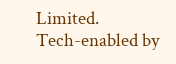Limited.
Tech-enabled by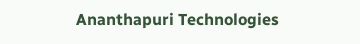Ananthapuri Technologies